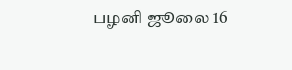பழனி ஜூலை 16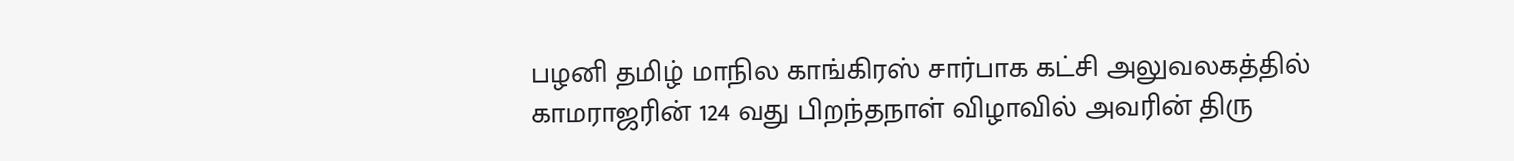பழனி தமிழ் மாநில காங்கிரஸ் சார்பாக கட்சி அலுவலகத்தில் காமராஜரின் 124 வது பிறந்தநாள் விழாவில் அவரின் திரு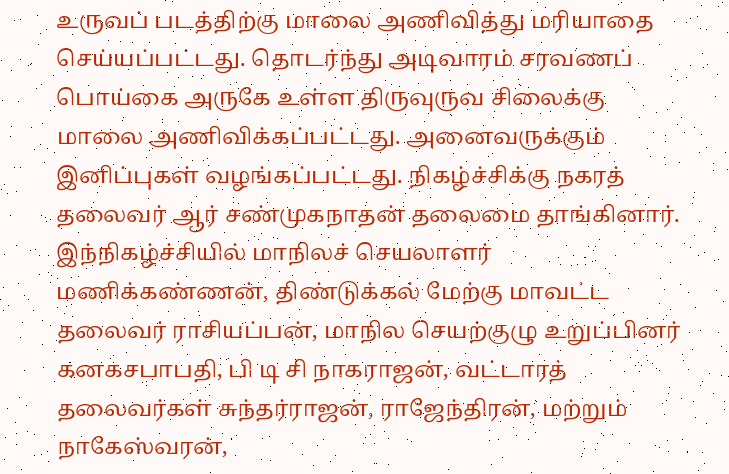உருவப் படத்திற்கு மாலை அணிவித்து மரியாதை செய்யப்பட்டது. தொடர்ந்து அடிவாரம் சரவணப் பொய்கை அருகே உள்ள திருவுருவ சிலைக்கு மாலை அணிவிக்கப்பட்டது. அனைவருக்கும் இனிப்புகள் வழங்கப்பட்டது. நிகழ்ச்சிக்கு நகரத் தலைவர் ஆர் சண்முகநாதன் தலைமை தாங்கினார். இந்நிகழ்ச்சியில் மாநிலச் செயலாளர் மணிக்கண்ணன், திண்டுக்கல் மேற்கு மாவட்ட தலைவர் ராசியப்பன், மாநில செயற்குழு உறுப்பினர் கனகசபாபதி, பி டி சி நாகராஜன், வட்டாரத் தலைவர்கள் சுந்தர்ராஜன், ராஜேந்திரன், மற்றும் நாகேஸ்வரன்,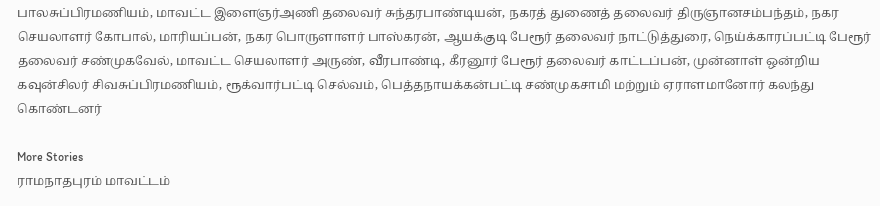பாலசுப்பிரமணியம், மாவட்ட இளைஞர்அணி தலைவர் சுந்தரபாண்டியன், நகரத் துணைத் தலைவர் திருஞானசம்பந்தம், நகர செயலாளர் கோபால், மாரியப்பன், நகர பொருளாளர் பாஸ்கரன், ஆயக்குடி பேரூர் தலைவர் நாட்டுத்துரை, நெய்க்காரப்பட்டி பேரூர் தலைவர் சண்முகவேல், மாவட்ட செயலாளர் அருண், வீரபாண்டி, கீரனூர் பேரூர் தலைவர் காட்டப்பன், முன்னாள் ஒன்றிய கவுன்சிலர் சிவசுப்பிரமணியம், ரூக்வார்பட்டி செல்வம், பெத்தநாயக்கன்பட்டி சண்முகசாமி மற்றும் ஏராளமானோர் கலந்து கொண்டனர்

More Stories
ராமநாதபுரம் மாவட்டம்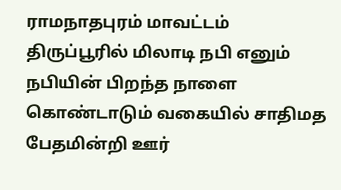ராமநாதபுரம் மாவட்டம்
திருப்பூரில் மிலாடி நபி எனும் நபியின் பிறந்த நாளை கொண்டாடும் வகையில் சாதிமத பேதமின்றி ஊர்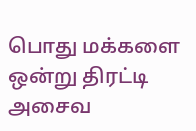பொது மக்களை ஒன்று திரட்டி அசைவ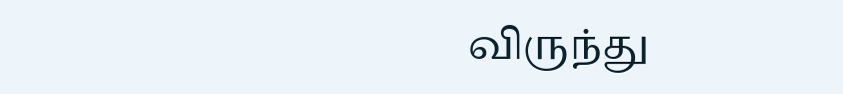விருந்து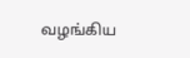வழங்கிய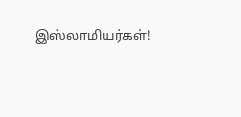இஸ்லாமியர்கள்!